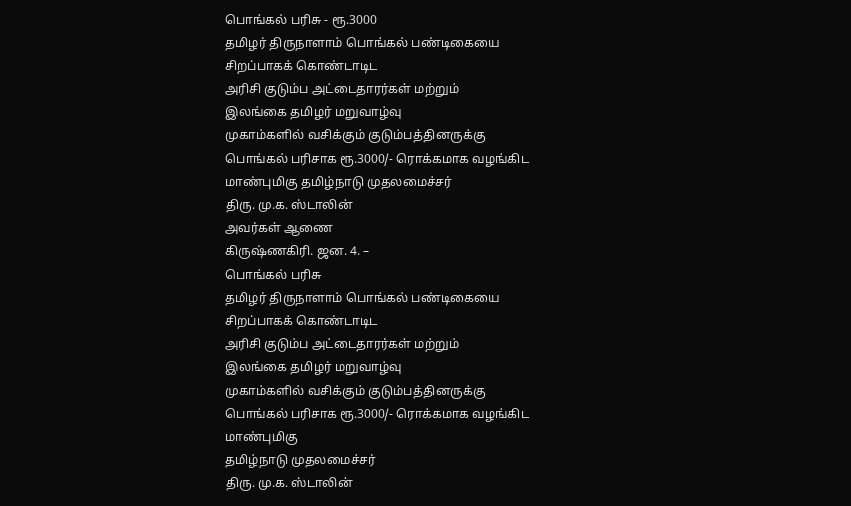பொங்கல் பரிசு - ரூ.3000
தமிழர் திருநாளாம் பொங்கல் பண்டிகையை
சிறப்பாகக் கொண்டாடிட
அரிசி குடும்ப அட்டைதாரர்கள் மற்றும்
இலங்கை தமிழர் மறுவாழ்வு
முகாம்களில் வசிக்கும் குடும்பத்தினருக்கு
பொங்கல் பரிசாக ரூ.3000/- ரொக்கமாக வழங்கிட
மாண்புமிகு தமிழ்நாடு முதலமைச்சர்
திரு. மு.க. ஸ்டாலின்
அவர்கள் ஆணை
கிருஷ்ணகிரி. ஜன. 4. –
பொங்கல் பரிசு
தமிழர் திருநாளாம் பொங்கல் பண்டிகையை
சிறப்பாகக் கொண்டாடிட
அரிசி குடும்ப அட்டைதாரர்கள் மற்றும்
இலங்கை தமிழர் மறுவாழ்வு
முகாம்களில் வசிக்கும் குடும்பத்தினருக்கு
பொங்கல் பரிசாக ரூ.3000/- ரொக்கமாக வழங்கிட
மாண்புமிகு
தமிழ்நாடு முதலமைச்சர்
திரு. மு.க. ஸ்டாலின்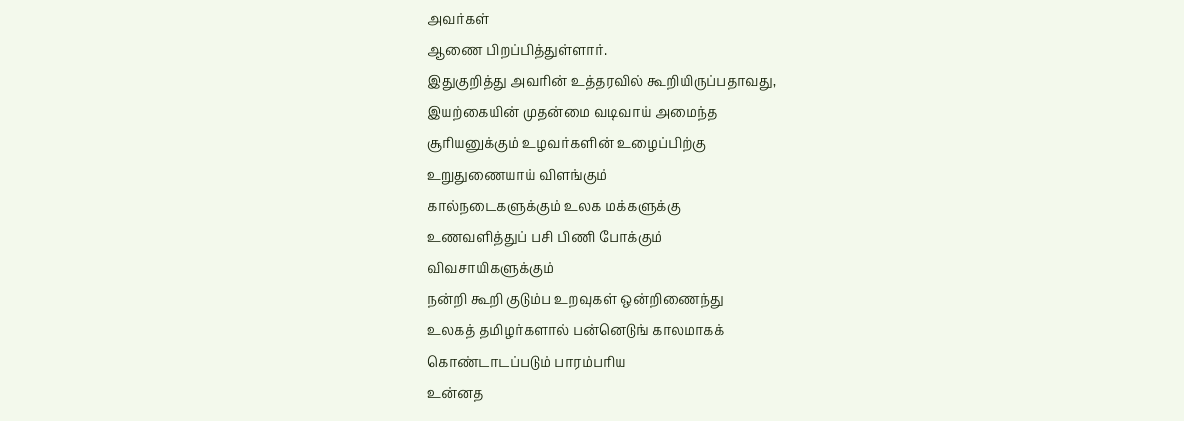அவர்கள்
ஆணை பிறப்பித்துள்ளார்.
இதுகுறித்து அவரின் உத்தரவில் கூறியிருப்பதாவது,
இயற்கையின் முதன்மை வடிவாய் அமைந்த
சூரியனுக்கும் உழவர்களின் உழைப்பிற்கு
உறுதுணையாய் விளங்கும்
கால்நடைகளுக்கும் உலக மக்களுக்கு
உணவளித்துப் பசி பிணி போக்கும்
விவசாயிகளுக்கும்
நன்றி கூறி குடும்ப உறவுகள் ஒன்றிணைந்து
உலகத் தமிழர்களால் பன்னெடுங் காலமாகக்
கொண்டாடப்படும் பாரம்பரிய
உன்னத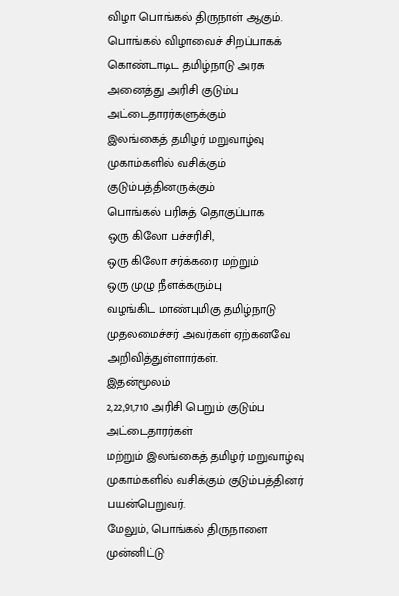விழா பொங்கல் திருநாள் ஆகும்.
பொங்கல் விழாவைச் சிறப்பாகக் கொண்டாடிட தமிழ்நாடு அரசு அனைத்து அரிசி குடும்ப அட்டைதாரர்களுக்கும்
இலங்கைத் தமிழர் மறுவாழ்வு முகாம்களில் வசிக்கும் குடும்பத்தினருக்கும்
பொங்கல் பரிசுத் தொகுப்பாக
ஒரு கிலோ பச்சரிசி,
ஒரு கிலோ சர்க்கரை மற்றும்
ஒரு முழு நீளக்கரும்பு
வழங்கிட மாண்புமிகு தமிழ்நாடு முதலமைச்சர் அவர்கள் ஏற்கனவே அறிவித்துள்ளார்கள்.
இதன்மூலம்
2,22,91,710 அரிசி பெறும் குடும்ப அட்டைதாரர்கள்
மற்றும் இலங்கைத் தமிழர் மறுவாழ்வு
முகாம்களில் வசிக்கும் குடும்பத்தினர் பயன்பெறுவர்.
மேலும், பொங்கல் திருநாளை முன்னிட்டு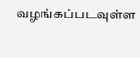வழங்கப்படவுள்ள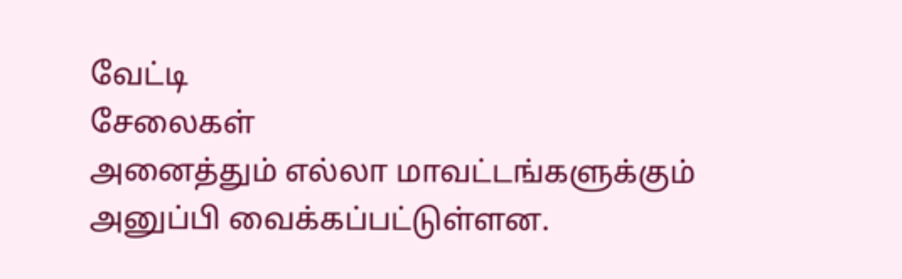வேட்டி
சேலைகள்
அனைத்தும் எல்லா மாவட்டங்களுக்கும்
அனுப்பி வைக்கப்பட்டுள்ளன.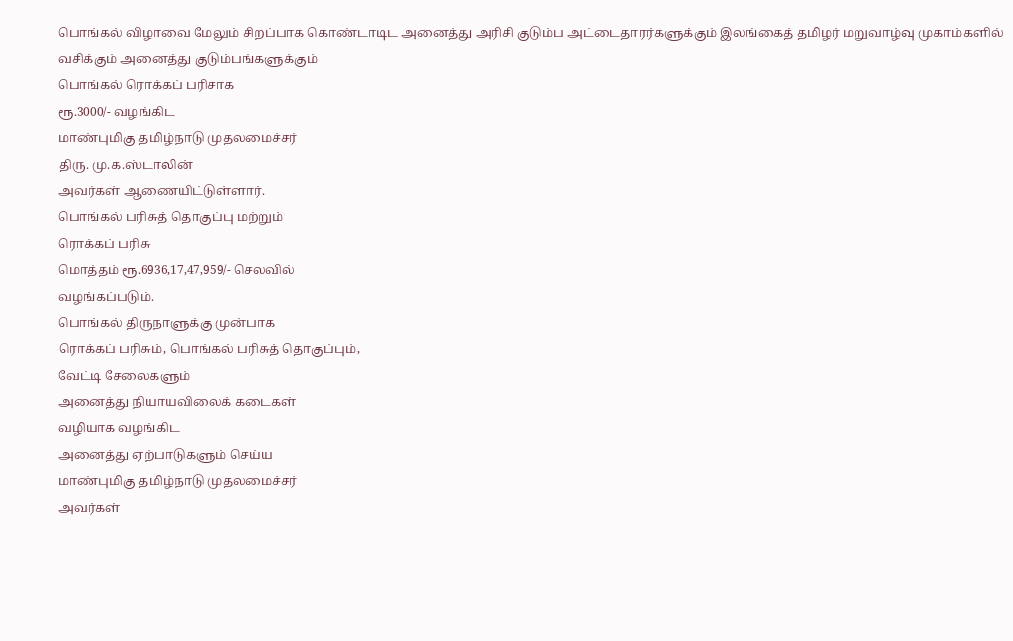பொங்கல் விழாவை மேலும் சிறப்பாக கொண்டாடிட அனைத்து அரிசி குடும்ப அட்டைதாரர்களுக்கும் இலங்கைத் தமிழர் மறுவாழ்வு முகாம்களில் வசிக்கும் அனைத்து குடும்பங்களுக்கும்
பொங்கல் ரொக்கப் பரிசாக
ரூ.3000/- வழங்கிட
மாண்புமிகு தமிழ்நாடு முதலமைச்சர்
திரு. மு.க.ஸ்டாலின்
அவர்கள் ஆணையிட்டுள்ளார்.
பொங்கல் பரிசுத் தொகுப்பு மற்றும்
ரொக்கப் பரிசு
மொத்தம் ரூ.6936,17,47,959/- செலவில்
வழங்கப்படும்.
பொங்கல் திருநாளுக்கு முன்பாக
ரொக்கப் பரிசும், பொங்கல் பரிசுத் தொகுப்பும்,
வேட்டி சேலைகளும்
அனைத்து நியாயவிலைக் கடைகள்
வழியாக வழங்கிட
அனைத்து ஏற்பாடுகளும் செய்ய
மாண்புமிகு தமிழ்நாடு முதலமைச்சர்
அவர்கள்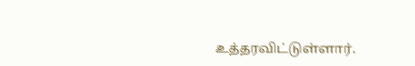உத்தரவிட்டுள்ளார்.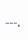---.